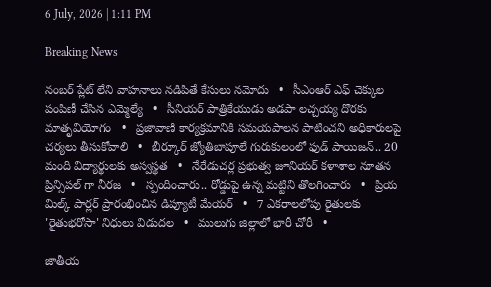6 July, 2026 | 1:11 PM

Breaking News

నంబర్ ప్లేట్ లేని వాహనాలు నడిపితే కేసులు నమోదు   •   సీఎంఆర్ ఎఫ్ చెక్కుల పంపిణీ చేసిన ఎమ్మెల్యే   •   సీనియర్ పాత్రికేయుడు అడపా లచ్చయ్య దొరకు మాతృవియోగం   •   ప్రజావాణి కార్యక్రమానికి సమయపాలన పాటించని అధికారులపై చర్యలు తీసుకోవాలి   •   బీర్కూర్ జ్యోతిబాపూలే గురుకులంలో ఫుడ్ పాయిజన్.. 20 మంది విద్యార్థులకు అస్వస్థత   •   నేరేడుచర్ల ప్రభుత్వ జూనియర్ కళాశాల నూతన ప్రిన్సిపల్ గా నీరజ   •   స్పందించారు.. రోడ్డుపై ఉన్న మట్టిని తొలగించారు   •   ప్రియ మిల్క్ పార్లర్ ప్రారంభించిన డిప్యూటీ మేయర్   •   7 ఎకరాలలోపు రైతులకు 'రైతుభరోసా' నిధులు విడుదల   •   ములుగు జిల్లాలో భారీ చోరీ   •

జాతీయ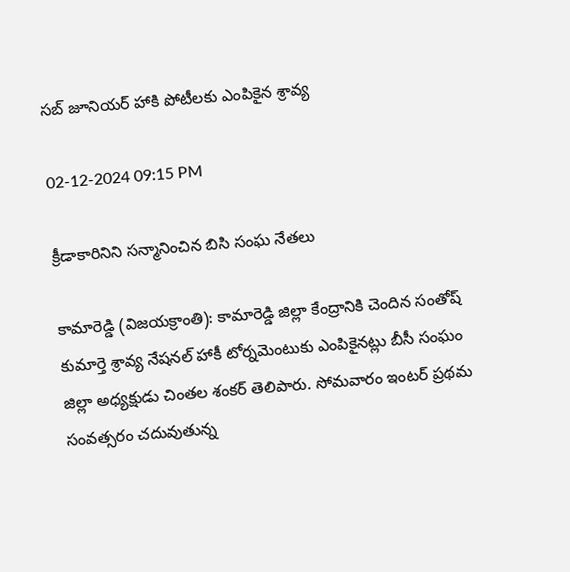సబ్ జూనియర్ హాకి పోటీలకు ఎంపికైన శ్రావ్య

02-12-2024 09:15 PM

క్రీడాకారినిని సన్మానించిన బిసి సంఘ నేతలు

కామారెడ్డి (విజయక్రాంతి): కామారెడ్డి జిల్లా కేంద్రానికి చెందిన సంతోష్ కుమార్తె శ్రావ్య నేషనల్ హాకీ టోర్నమెంటుకు ఎంపికైనట్లు బీసీ సంఘం జిల్లా అధ్యక్షుడు చింతల శంకర్ తెలిపారు. సోమవారం ఇంటర్ ప్రథమ సంవత్సరం చదువుతున్న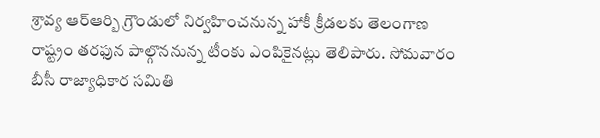శ్రావ్య ఆర్ఆర్బి గ్రౌండులో నిర్వహించనున్న హాకీ క్రీడలకు తెలంగాణ రాష్ట్రం తరఫున పాల్గొననున్న టీంకు ఎంపికైనట్లు తెలిపారు. సోమవారం బీసీ రాజ్యాధికార సమితి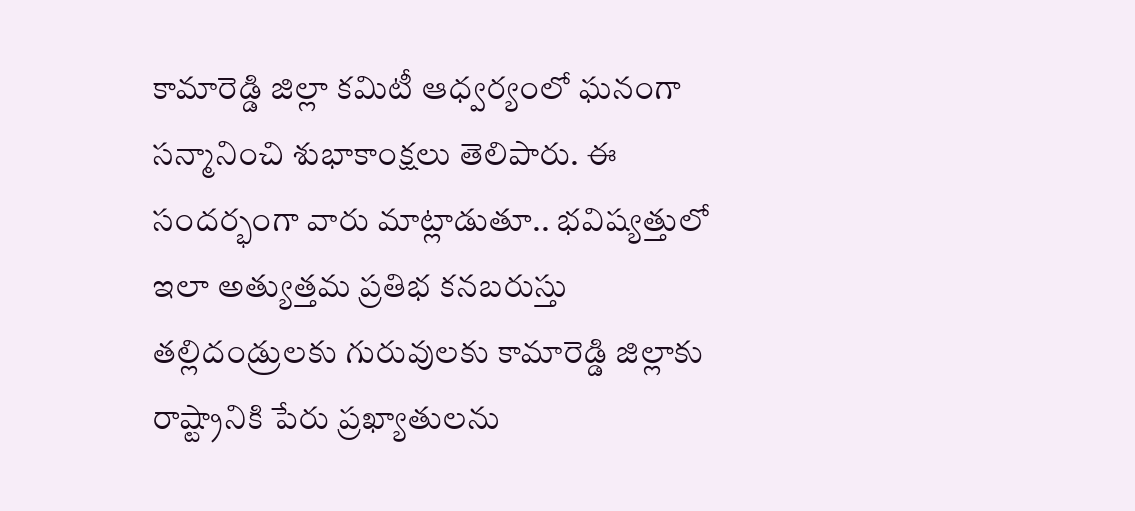కామారెడ్డి జిల్లా కమిటీ ఆధ్వర్యంలో ఘనంగా సన్మానించి శుభాకాంక్షలు తెలిపారు. ఈ సందర్భంగా వారు మాట్లాడుతూ.. భవిష్యత్తులో ఇలా అత్యుత్తమ ప్రతిభ కనబరుస్తు తల్లిదండ్రులకు గురువులకు కామారెడ్డి జిల్లాకు రాష్ట్రానికి పేరు ప్రఖ్యాతులను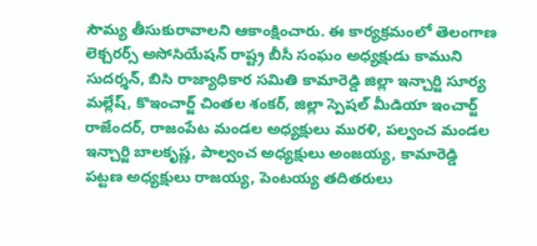సౌమ్య తీసుకురావాలని ఆకాంక్షించారు. ఈ కార్యక్రమంలో తెలంగాణ లెక్చరర్స్ అసోసియేషన్ రాష్ట్ర బీసీ సంఘం అధ్యక్షుడు కాముని సుదర్శన్, బిసి రాజ్యాధికార సమితి కామారెడ్డి జిల్లా ఇన్చార్జి సూర్య మల్లేష్, కొఇంచార్జ్ చింతల శంకర్, జిల్లా స్పెషల్ మీడియా ఇంచార్జ్ రాజేందర్, రాజంపేట మండల అధ్యక్షులు మురళి, పల్వంచ మండల ఇన్చార్జి బాలకృష్ణ, పాల్వంచ అధ్యక్షులు అంజయ్య, కామారెడ్డి పట్టణ అధ్యక్షులు రాజయ్య, పెంటయ్య తదితరులు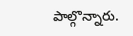పాల్గొన్నారు.